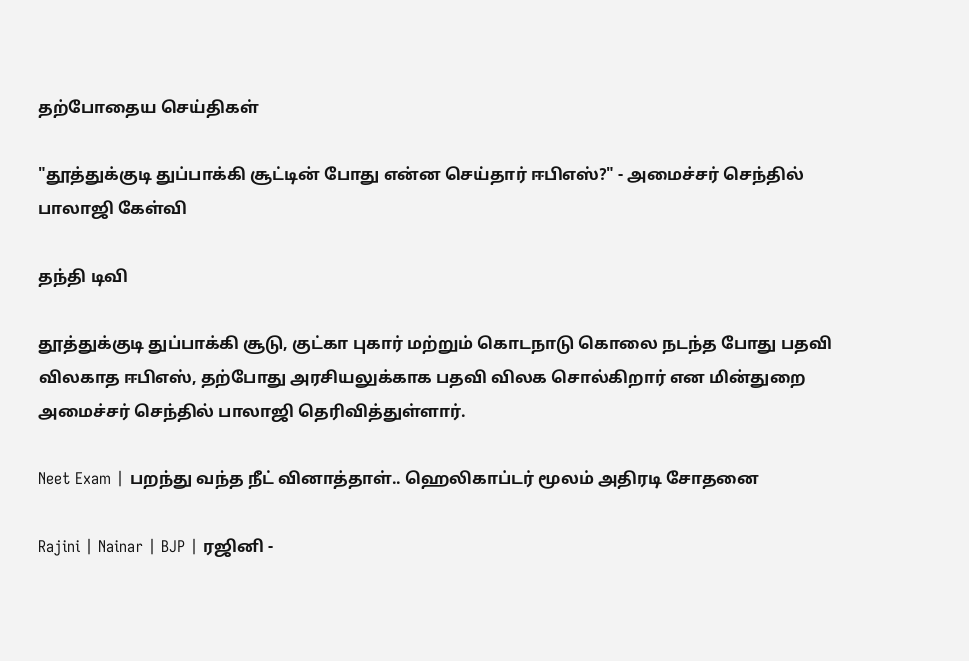தற்போதைய செய்திகள்

"தூத்துக்குடி துப்பாக்கி சூட்டின் போது என்ன செய்தார் ஈபிஎஸ்?" - அமைச்சர் செந்தில் பாலாஜி கேள்வி

தந்தி டிவி

தூத்துக்குடி துப்பாக்கி சூடு, குட்கா புகார் மற்றும் கொடநாடு கொலை நடந்த போது பதவி விலகாத ஈபிஎஸ், தற்போது அரசியலுக்காக பதவி விலக சொல்கிறார் என மின்துறை அமைச்சர் செந்தில் பாலாஜி தெரிவித்துள்ளார்.

Neet Exam | பறந்து வந்த நீட் வினாத்தாள்.. ஹெலிகாப்டர் மூலம் அதிரடி சோதனை

Rajini | Nainar | BJP | ரஜினி -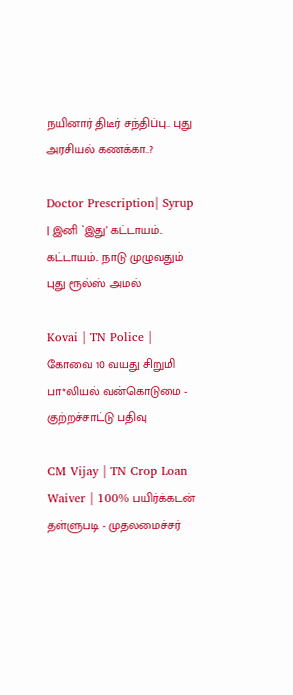நயினார் திடீர் சந்திப்பு.. புது அரசியல் கணக்கா..?

Doctor Prescription| Syrup | இனி `இது’ கட்டாயம்.. கட்டாயம்.. நாடு முழுவதும் புது ரூல்ஸ் அமல்

Kovai | TN Police | கோவை 10 வயது சிறுமி பா*லியல் வன்கொடுமை - குற்றச்சாட்டு பதிவு

CM Vijay | TN Crop Loan Waiver | 100% பயிர்க்கடன் தள்ளுபடி - முதலமைச்சர்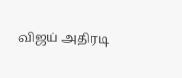விஜய் அதிரடி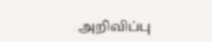அறிவிப்பு